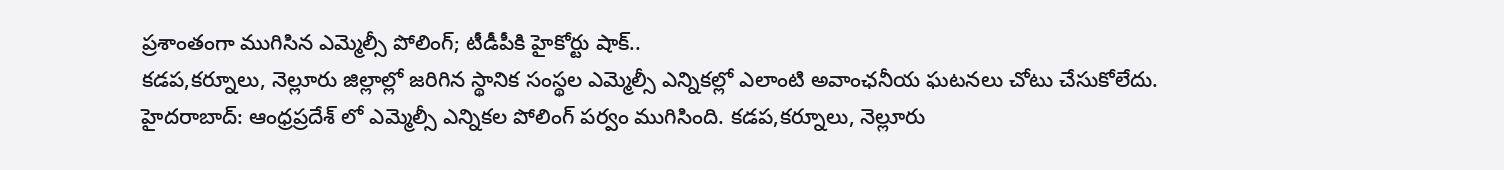ప్రశాంతంగా ముగిసిన ఎమ్మెల్సీ పోలింగ్; టీడీపీకి హైకోర్టు షాక్..
కడప,కర్నూలు, నెల్లూరు జిల్లాల్లో జరిగిన స్థానిక సంస్థల ఎమ్మెల్సీ ఎన్నికల్లో ఎలాంటి అవాంఛనీయ ఘటనలు చోటు చేసుకోలేదు.
హైదరాబాద్: ఆంధ్రప్రదేశ్ లో ఎమ్మెల్సీ ఎన్నికల పోలింగ్ పర్వం ముగిసింది. కడప,కర్నూలు, నెల్లూరు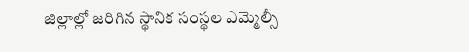జిల్లాల్లో జరిగిన స్థానిక సంస్థల ఎమ్మెల్సీ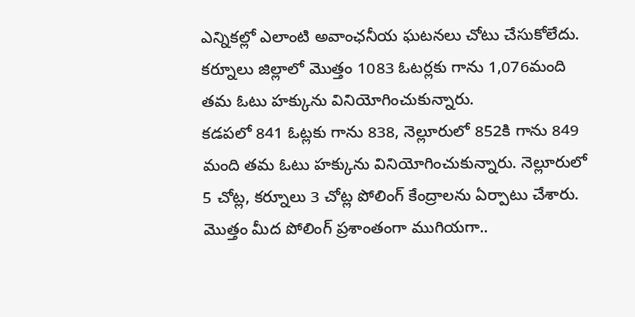ఎన్నికల్లో ఎలాంటి అవాంఛనీయ ఘటనలు చోటు చేసుకోలేదు. కర్నూలు జిల్లాలో మొత్తం 1083 ఓటర్లకు గాను 1,076మంది తమ ఓటు హక్కును వినియోగించుకున్నారు.
కడపలో 841 ఓట్లకు గాను 838, నెల్లూరులో 852కి గాను 849 మంది తమ ఓటు హక్కును వినియోగించుకున్నారు. నెల్లూరులో 5 చోట్ల, కర్నూలు 3 చోట్ల పోలింగ్ కేంద్రాలను ఏర్పాటు చేశారు. మొత్తం మీద పోలింగ్ ప్రశాంతంగా ముగియగా..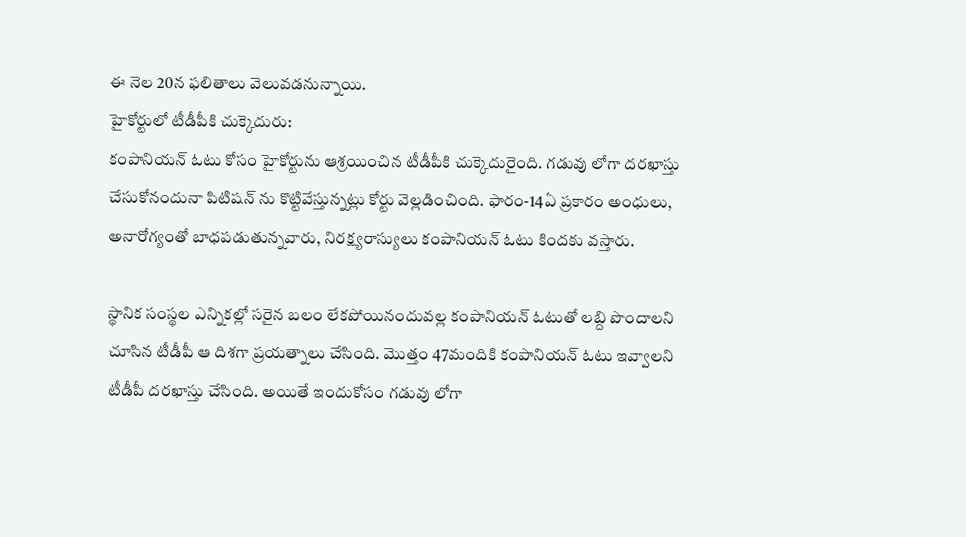ఈ నెల 20న ఫలితాలు వెలువడనున్నాయి.
హైకోర్టులో టీడీపీకి చుక్కెదురు:
కంపానియన్ ఓటు కోసం హైకోర్టును ఆశ్రయించిన టీడీపీకి చుక్కెదురైంది. గడువు లోగా దరఖాస్తు చేసుకోనందునా పిటిషన్ ను కొట్టివేస్తున్నట్లు కోర్టు వెల్లడించింది. ఫారం-14ఏ ప్రకారం అంధులు, అనారోగ్యంతో బాధపడుతున్నవారు, నిరక్ష్యరాస్యులు కంపానియన్ ఓటు కిందకు వస్తారు.

స్థానిక సంస్థల ఎన్నికల్లో సరైన బలం లేకపోయినందువల్ల కంపానియన్ ఓటుతో లబ్ది పొందాలని చూసిన టీడీపీ ఆ దిశగా ప్రయత్నాలు చేసింది. మొత్తం 47మందికి కంపానియన్ ఓటు ఇవ్వాలని టీడీపీ దరఖాస్తు చేసింది. అయితే ఇందుకోసం గడువు లోగా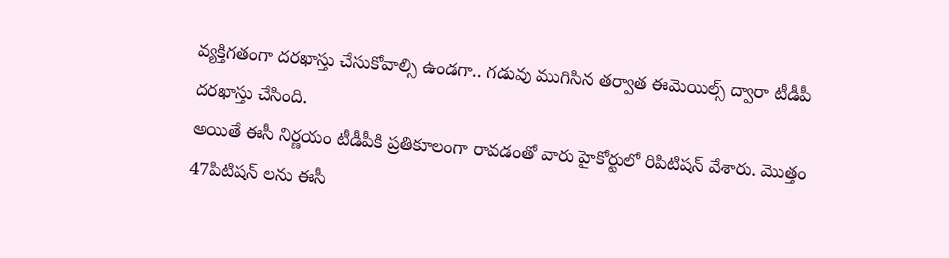వ్యక్తిగతంగా దరఖాస్తు చేసుకోవాల్సి ఉండగా.. గడువు ముగిసిన తర్వాత ఈమెయిల్స్ ద్వారా టీడీపీ దరఖాస్తు చేసింది.
అయితే ఈసీ నిర్ణయం టీడీపీకి ప్రతికూలంగా రావడంతో వారు హైకోర్టులో రిపిటిషన్ వేశారు. మొత్తం 47పిటిషన్ లను ఈసీ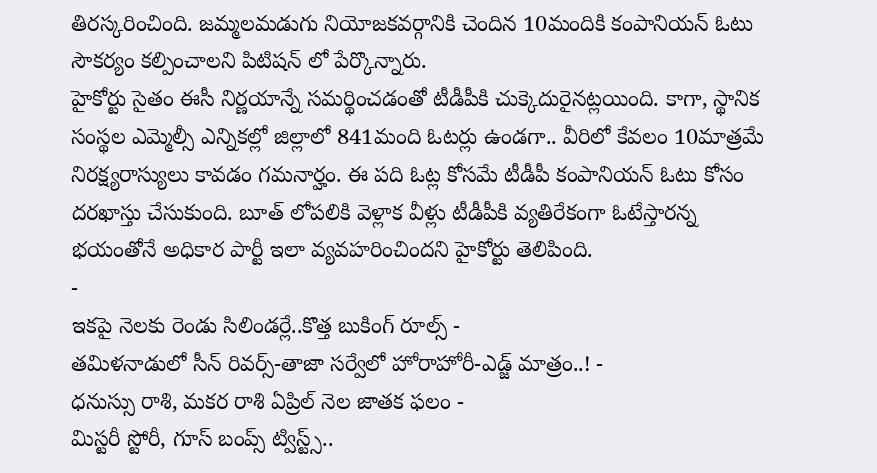తిరస్కరించింది. జమ్మలమడుగు నియోజకవర్గానికి చెందిన 10మందికి కంపానియన్ ఓటు సౌకర్యం కల్పించాలని పిటిషన్ లో పేర్కొన్నారు.
హైకోర్టు సైతం ఈసీ నిర్ణయాన్నే సమర్థించడంతో టీడీపీకి చుక్కెదురైనట్లయింది. కాగా, స్థానిక సంస్థల ఎమ్మెల్సీ ఎన్నికల్లో జిల్లాలో 841మంది ఓటర్లు ఉండగా.. వీరిలో కేవలం 10మాత్రమే నిరక్ష్యరాస్యులు కావడం గమనార్హం. ఈ పది ఓట్ల కోసమే టీడీపీ కంపానియన్ ఓటు కోసం దరఖాస్తు చేసుకుంది. బూత్ లోపలికి వెళ్లాక వీళ్లు టీడీపీకి వ్యతిరేకంగా ఓటేస్తారన్న భయంతోనే అధికార పార్టీ ఇలా వ్యవహరించిందని హైకోర్టు తెలిపింది.
-
ఇకపై నెలకు రెండు సిలిండర్లే..కొత్త బుకింగ్ రూల్స్ -
తమిళనాడులో సీన్ రివర్స్-తాజా సర్వేలో హోరాహోరీ-ఎడ్జ్ మాత్రం..! -
ధనుస్సు రాశి, మకర రాశి ఏప్రిల్ నెల జాతక ఫలం -
మిస్టరీ స్టోరీ, గూస్ బంప్స్ ట్విస్ట్స్..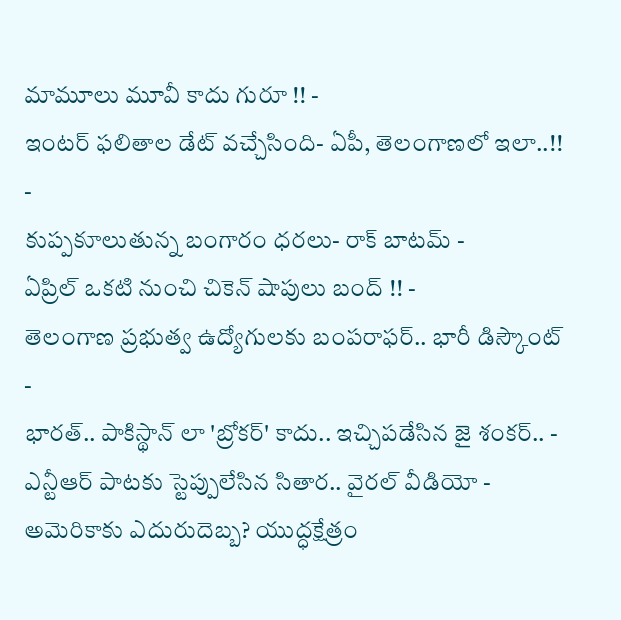మామూలు మూవీ కాదు గురూ !! -
ఇంటర్ ఫలితాల డేట్ వచ్చేసింది- ఏపీ, తెలంగాణలో ఇలా..!! -
కుప్పకూలుతున్న బంగారం ధరలు- రాక్ బాటమ్ -
ఏప్రిల్ ఒకటి నుంచి చికెన్ షాపులు బంద్ !! -
తెలంగాణ ప్రభుత్వ ఉద్యోగులకు బంపరాఫర్.. భారీ డిస్కౌంట్ -
భారత్.. పాకిస్థాన్ లా 'బ్రోకర్' కాదు.. ఇచ్చిపడేసిన జై శంకర్.. -
ఎన్టీఆర్ పాటకు స్టెప్పులేసిన సితార.. వైరల్ వీడియో -
అమెరికాకు ఎదురుదెబ్బ? యుద్ధక్షేత్రం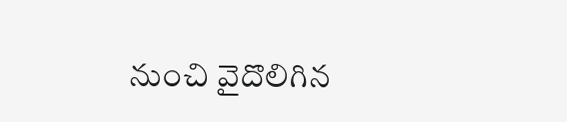నుంచి వైదొలిగిన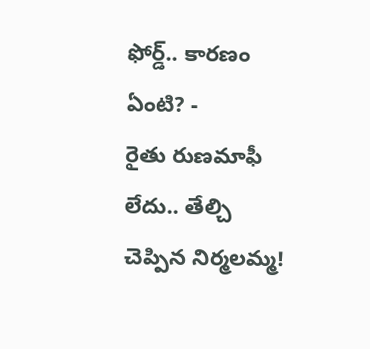ఫోర్డ్.. కారణం ఏంటి? -
రైతు రుణమాఫీ లేదు.. తేల్చి చెప్పిన నిర్మలమ్మ!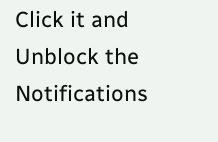Click it and Unblock the Notifications